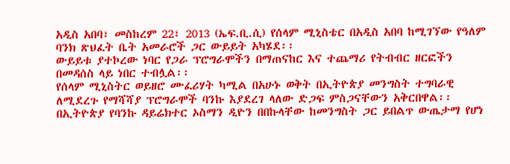አዲስ አበባ፣ መስከረም 22፣ 2013 (ኤፍ.ቢ.ሲ) የሰላም ሚኒስቴር በአዲስ አበባ ከሚገኘው የዓለም ባንክ ጽህፈት ቤት አመራሮች ጋር ውይይት አካሄደ፡፡
ውይይቱ ያተኮረው ነባር የጋራ ፕሮግራሞችን በማጠናከር እና ተጨማሪ የትብብር ዘርፎችን በመዳሰስ ላይ ነበር ተብሏል፡፡
የሰላም ሚኒስትር ወይዘሮ ሙፈሪሃት ካሚል በአሁኑ ወቅት በኢትዮጵያ መንግስት ተግባራዊ ለሚደረጉ የማሻሻያ ፕሮግራሞች ባንኩ እያደረገ ላለው ድጋፍ ምስጋናቸውን አቅርበዋል፡፡
በኢትዮጵያ የባንኩ ዳይሬክተር ኦስማን ዲዮን በበኩላቸው ከመንግስት ጋር ይበልጥ ውጤታማ የሆነ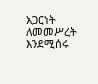አጋርነት ለመመሥረት እንደሚሰሩ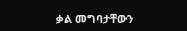ቃል መግባታቸውን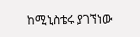ከሚኒስቴሩ ያገኘነው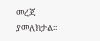መረጃ ያመለክታል፡፡